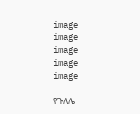image
image
image
image
image

የጉለሌ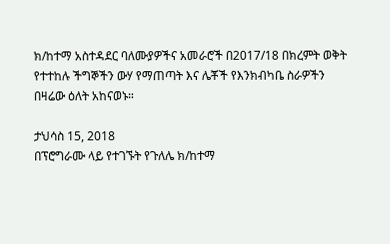ክ/ከተማ አስተዳደር ባለሙያዎችና አመራሮች በ2017/18 በክረምት ወቅት የተተከሉ ችግኞችን ውሃ የማጠጣት እና ሌቾች የእንክብካቤ ስራዎችን በዛሬው ዕለት አከናወኑ።

ታህሳስ 15, 2018
በፕሮግራሙ ላይ የተገኙት የጉለሌ ክ/ከተማ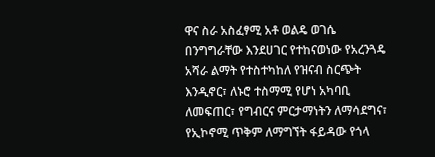ዋና ስራ አስፈፃሚ አቶ ወልዴ ወገሴ በንግግራቸው እንደሀገር የተከናወነው የአረንጓዴ አሻራ ልማት የተስተካከለ የዝናብ ስርጭት እንዲኖር፣ ለኑሮ ተስማሚ የሆነ አካባቢ ለመፍጠር፣ የግብርና ምርታማነትን ለማሳደግና፣ የኢኮኖሚ ጥቅም ለማግኘት ፋይዳው የጎላ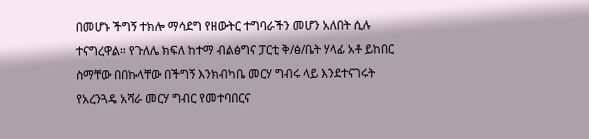በመሆኑ ችግኝ ተክሎ ማሳደግ የዘውትር ተግባራችን መሆን አለበት ሲሉ ተናግረዋል። የጉለሌ ክፍለ ከተማ ብልፅግና ፓርቲ ቅ/ፅ/ቤት ሃላፊ አቶ ይከበር ስማቸው በበኩላቸው በችግኝ እንክብካቤ መርሃ ግብሩ ላይ እንደተናገሩት የአረንጓዴ አሻራ መርሃ ግብር የመተባበርና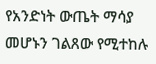የአንድነት ውጤት ማሳያ መሆኑን ገልጸው የሚተከሉ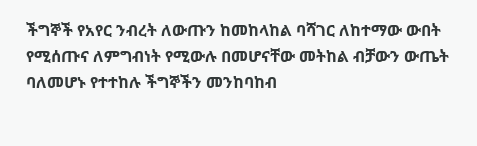ችግኞች የአየር ንብረት ለውጡን ከመከላከል ባሻገር ለከተማው ውበት የሚሰጡና ለምግብነት የሚውሉ በመሆናቸው መትከል ብቻውን ውጤት ባለመሆኑ የተተከሉ ችግኞችን መንከባከብ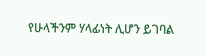የሁላችንም ሃላፊነት ሊሆን ይገባል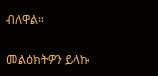ብለዋል።

መልዕክትዎን ይላኩ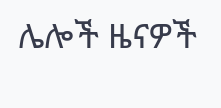ሌሎች ዜናዎች